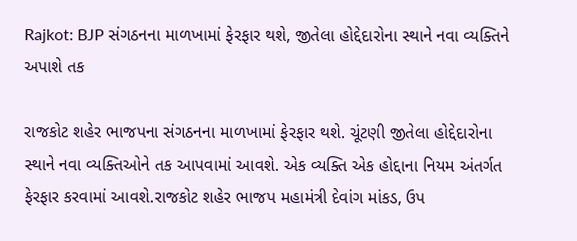Rajkot: BJP સંગઠનના માળખામાં ફેરફાર થશે, જીતેલા હોદ્દેદારોના સ્થાને નવા વ્યક્તિને અપાશે તક

રાજકોટ શહેર ભાજપના સંગઠનના માળખામાં ફેરફાર થશે. ચૂંટણી જીતેલા હોદ્દેદારોના સ્થાને નવા વ્યક્તિઓને તક આપવામાં આવશે. એક વ્યક્તિ એક હોદ્દાના નિયમ અંતર્ગત ફેરફાર કરવામાં આવશે.રાજકોટ શહેર ભાજપ મહામંત્રી દેવાંગ માંકડ, ઉપ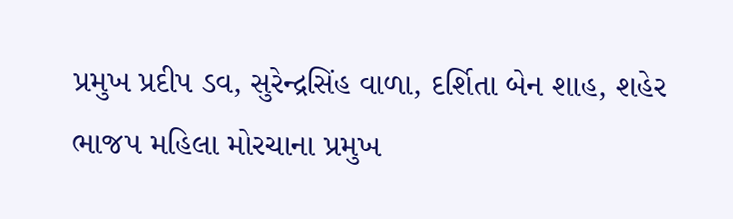પ્રમુખ પ્રદીપ ડવ, સુરેન્દ્રસિંહ વાળા, દર્શિતા બેન શાહ, શહેર ભાજપ મહિલા મોરચાના પ્રમુખ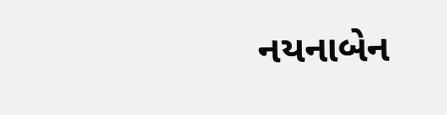નયનાબેન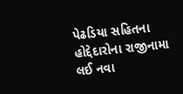પેઢડિયા સહિતના હોદ્દેદારોના રાજીનામા લઈ નવા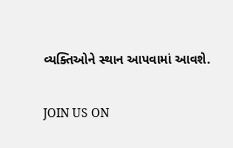વ્યક્તિઓને સ્થાન આપવામાં આવશે.

JOIN US ON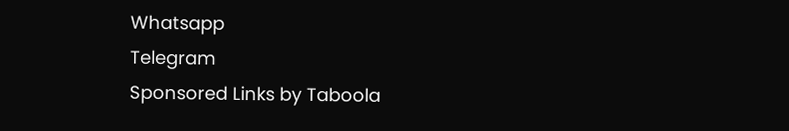Whatsapp
Telegram
Sponsored Links by Taboola